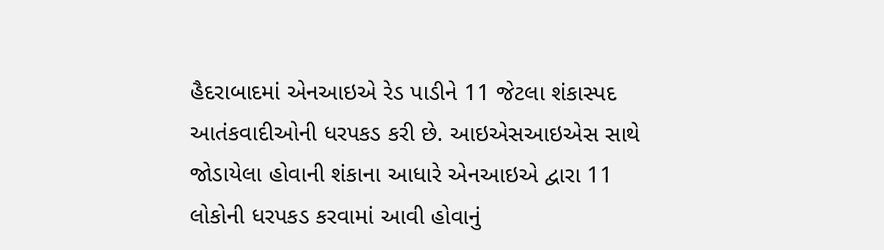હૈદરાબાદમાં એનઆઇએ રેડ પાડીને 11 જેટલા શંકાસ્પદ આતંકવાદીઓની ધરપકડ કરી છે. આઇએસઆઇએસ સાથે જોડાયેલા હોવાની શંકાના આધારે એનઆઇએ દ્વારા 11 લોકોની ધરપકડ કરવામાં આવી હોવાનું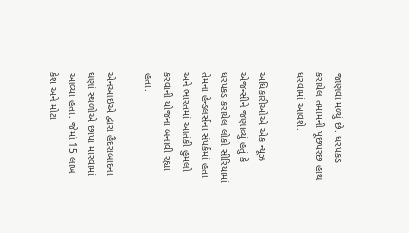જાણવા મળ્યું છે. ધરપકડ કરાયેલ તમામની પૂછપરછ હાથ ધરવામાં આવશે.

અધિકારીઓએ એક ન્યૂઝ એજન્સીને જણાવ્યું હતું કે ધરપકડ કરાયેલ લોકો સીરિયામાં તેમના હેન્ડલર્સના સંપર્કમાં હતા અને ભારતમાં આતંકી હુમલો કરવાની યોજના બનાવી રહ્યા હતા.

એનઆઇએ દ્વારા હૈદરાબાદના ઘણાં સ્થળોએ છાપા મારવામાં આવ્યા હતા. જેમાં 15 લાખ કેશ અને મોટા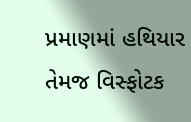પ્રમાણમાં હથિયાર તેમજ વિસ્ફોટક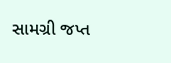સામગ્રી જપ્ત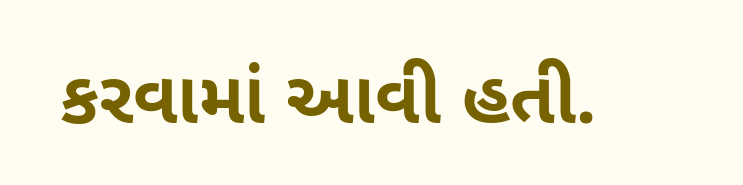કરવામાં આવી હતી.